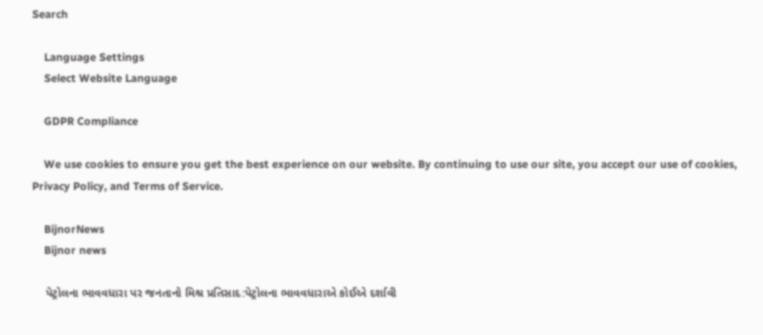Search

    Language Settings
    Select Website Language

    GDPR Compliance

    We use cookies to ensure you get the best experience on our website. By continuing to use our site, you accept our use of cookies, Privacy Policy, and Terms of Service.

    BijnorNews
    Bijnor news

    પેટ્રોલના ભાવવધારા પર જનતાનો મિશ્ર પ્રતિસાદ:પેટ્રોલના ભાવવધારાએ કોઈએ દર્શાવી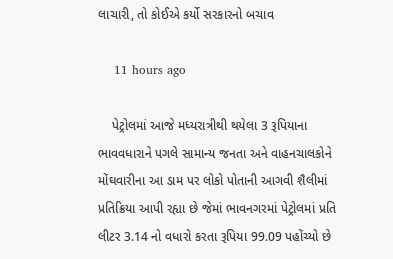લાચારી, તો કોઈએ કર્યો સરકારનો બચાવ

    11 hours ago

    પેટ્રોલમાં આજે મધ્યરાત્રીથી થયેલા 3 રૂપિયાના ભાવવધારાને પગલે સામાન્ય જનતા અને વાહનચાલકોને મોંઘવારીના આ ડામ પર લોકો પોતાની આગવી શૈલીમાં પ્રતિક્રિયા આપી રહ્યા છે જેમાં ભાવનગરમાં પેટ્રોલમાં પ્રતિ લીટર 3.14 નો વધારો કરતા રૂપિયા 99.09 પહોંચ્યો છે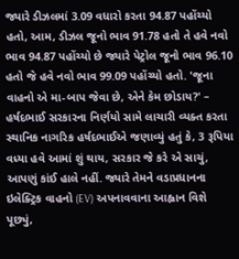જ્યારે ડીઝલમાં 3.09 વધારો કરતા 94.87 પહોંચ્યો હતો, આમ, ડીઝલ જૂનો ભાવ 91.78 હતો તે હવે નવો ભાવ 94.87 પહોંચ્યો છે જ્યારે પેટ્રોલ જૂનો ભાવ 96.10 હતો જે હવે નવો ભાવ 99.09 પહોંચ્યો હતો. 'જૂના વાહનો એ મા-બાપ જેવા છે, એને કેમ છોડાય?' – હર્ષદભાઈ સરકારના નિર્ણયો સામે લાચારી વ્યક્ત કરતા સ્થાનિક નાગરિક હર્ષદભાઈએ જણાવ્યું હતું કે, 3 રૂપિયા વધ્યા હવે આમાં શું થાય, સરકાર જે કરે એ સાચું, આપણું કાંઈ હાલે નહીં. જ્યારે તેમને વડાપ્રધાનના ઇલેક્ટ્રિક વાહનો (EV) અપનાવવાના આહ્વાન વિશે પૂછ્યું,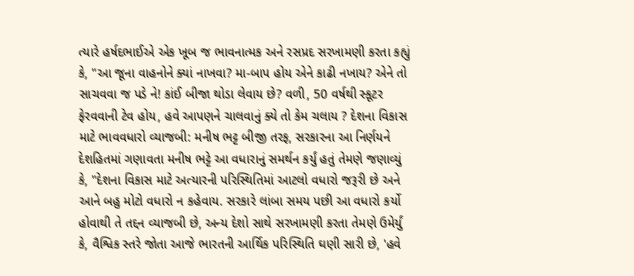ત્યારે હર્ષદભાઈએ એક ખૂબ જ ભાવનાત્મક અને રસપ્રદ સરખામણી કરતા કહ્યું કે, "આ જૂના વાહનોને ક્યાં નાખવા? મા-બાપ હોય એને કાઢી નખાય? એને તો સાચવવા જ પડે ને! કાંઈ બીજા થોડા લેવાય છે? વળી, 50 વર્ષથી સ્કૂટર ફેરવવાની ટેવ હોય, હવે આપણને ચાલવાનું ક્યે તો કેમ ચલાય ? દેશના વિકાસ માટે ભાવવધારો વ્યાજબી: મનીષ ભટ્ટ બીજી તરફ, સરકારના આ નિર્ણયને દેશહિતમાં ગણાવતા મનીષ ભટ્ટે આ વધારાનું સમર્થન કર્યું હતું તેમણે જણાવ્યું કે, "દેશના વિકાસ માટે અત્યારની પરિસ્થિતિમાં આટલો વધારો જરૂરી છે અને આને બહુ મોટો વધારો ન કહેવાય. સરકારે લાંબા સમય પછી આ વધારો કર્યો હોવાથી તે તદ્દન વ્યાજબી છે, અન્ય દેશો સાથે સરખામણી કરતા તેમણે ઉમેર્યું કે, વૈશ્વિક સ્તરે જોતા આજે ભારતની આર્થિક પરિસ્થિતિ ઘણી સારી છે, 'હવે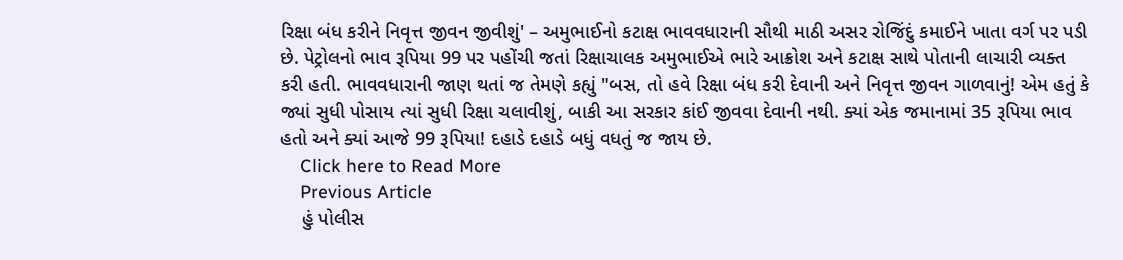રિક્ષા બંધ કરીને નિવૃત્ત જીવન જીવીશું' – અમુભાઈનો કટાક્ષ ભાવવધારાની સૌથી માઠી અસર રોજિંદું કમાઈને ખાતા વર્ગ પર પડી છે. પેટ્રોલનો ભાવ રૂપિયા 99 પર પહોંચી જતાં રિક્ષાચાલક અમુભાઈએ ભારે આક્રોશ અને કટાક્ષ સાથે પોતાની લાચારી વ્યક્ત કરી હતી. ભાવવધારાની જાણ થતાં જ તેમણે કહ્યું "બસ, તો હવે રિક્ષા બંધ કરી દેવાની અને નિવૃત્ત જીવન ગાળવાનું! એમ હતું કે જ્યાં સુધી પોસાય ત્યાં સુધી રિક્ષા ચલાવીશું, બાકી આ સરકાર કાંઈ જીવવા દેવાની નથી. ક્યાં એક જમાનામાં 35 રૂપિયા ભાવ હતો અને ક્યાં આજે 99 રૂપિયા! દહાડે દહાડે બધું વધતું જ જાય છે.
    Click here to Read More
    Previous Article
    હું પોલીસ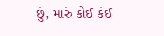છું, મારું કોઈ કંઈ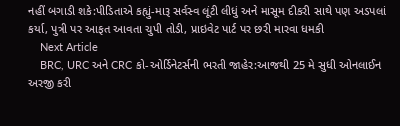નહીં બગાડી શકે:પીડિતાએ કહ્યું-મારૂ સર્વસ્વ લૂંટી લીધું અને માસૂમ દીકરી સાથે પણ અડપલાં કર્યા, પુત્રી પર આફત આવતા ચુપી તોડી, પ્રાઇવેટ પાર્ટ પર છરી મારવા ધમકી
    Next Article
    BRC, URC અને CRC કો-ઓર્ડિનેટર્સની ભરતી જાહેર:આજથી 25 મે સુધી ઓનલાઈન અરજી કરી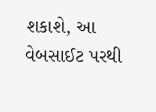શકાશે, આ વેબસાઈટ પરથી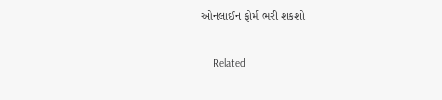ઓનલાઈન ફોર્મ ભરી શકશો

    Related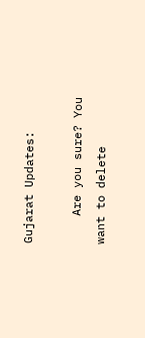Gujarat Updates:

    Are you sure? You want to delete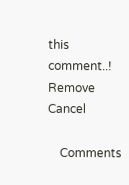this comment..! Remove Cancel

    Comments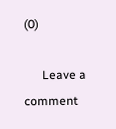(0)

      Leave a comment